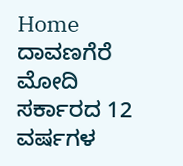Home ದಾವಣಗೆರೆ ಮೋದಿ ಸರ್ಕಾರದ 12 ವರ್ಷಗಳ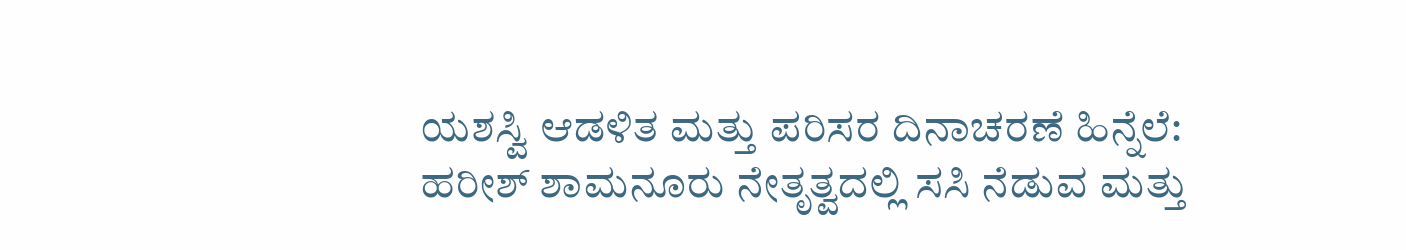ಯಶಸ್ವಿ ಆಡಳಿತ ಮತ್ತು ಪರಿಸರ ದಿನಾಚರಣೆ ಹಿನ್ನೆಲೆ: ಹರೀಶ್ ಶಾಮನೂರು ನೇತೃತ್ವದಲ್ಲಿ ಸಸಿ ನೆಡುವ ಮತ್ತು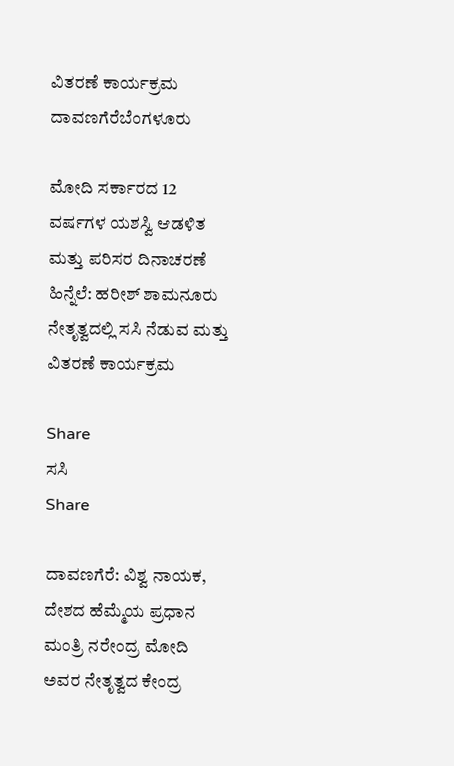ವಿತರಣೆ ಕಾರ್ಯಕ್ರಮ
ದಾವಣಗೆರೆಬೆಂಗಳೂರು

ಮೋದಿ ಸರ್ಕಾರದ 12 ವರ್ಷಗಳ ಯಶಸ್ವಿ ಆಡಳಿತ ಮತ್ತು ಪರಿಸರ ದಿನಾಚರಣೆ ಹಿನ್ನೆಲೆ: ಹರೀಶ್ ಶಾಮನೂರು ನೇತೃತ್ವದಲ್ಲಿ ಸಸಿ ನೆಡುವ ಮತ್ತು ವಿತರಣೆ ಕಾರ್ಯಕ್ರಮ

Share
ಸಸಿ
Share

ದಾವಣಗೆರೆ: ವಿಶ್ವ ನಾಯಕ, ದೇಶದ ಹೆಮ್ಮೆಯ ಪ್ರಧಾನ ಮಂತ್ರಿ ನರೇಂದ್ರ ಮೋದಿ ಅವರ ನೇತೃತ್ವದ ಕೇಂದ್ರ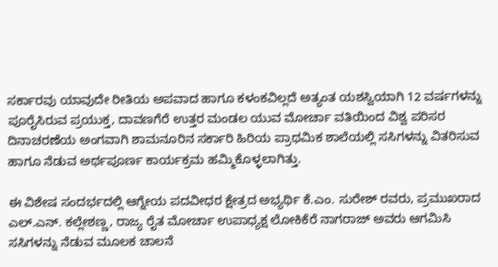ಸರ್ಕಾರವು ಯಾವುದೇ ರೀತಿಯ ಅಪವಾದ ಹಾಗೂ ಕಳಂಕವಿಲ್ಲದೆ ಅತ್ಯಂತ ಯಶಸ್ವಿಯಾಗಿ 12 ವರ್ಷಗಳನ್ನು ಪೂರೈಸಿರುವ ಪ್ರಯುಕ್ತ, ದಾವಣಗೆರೆ ಉತ್ತರ ಮಂಡಲ ಯುವ ಮೋರ್ಚಾ ವತಿಯಿಂದ ವಿಶ್ವ ಪರಿಸರ ದಿನಾಚರಣೆಯ ಅಂಗವಾಗಿ ಶಾಮನೂರಿನ ಸರ್ಕಾರಿ ಹಿರಿಯ ಪ್ರಾಥಮಿಕ ಶಾಲೆಯಲ್ಲಿ ಸಸಿಗಳನ್ನು ವಿತರಿಸುವ ಹಾಗೂ ನೆಡುವ ಅರ್ಥಪೂರ್ಣ ಕಾರ್ಯಕ್ರಮ ಹಮ್ಮಿಕೊಳ್ಳಲಾಗಿತ್ತು.

ಈ ವಿಶೇಷ ಸಂದರ್ಭದಲ್ಲಿ ಆಗ್ನೇಯ ಪದವೀಧರ ಕ್ಷೇತ್ರದ ಅಭ್ಯರ್ಥಿ ಕೆ.ಎಂ. ಸುರೇಶ್ ರವರು, ಪ್ರಮುಖರಾದ ಎಲ್.ಎನ್. ಕಲ್ಲೇಶಣ್ಣ, ರಾಜ್ಯ ರೈತ ಮೋರ್ಚಾ ಉಪಾಧ್ಯಕ್ಷ ಲೋಕಿಕೆರೆ ನಾಗರಾಜ್ ಅವರು ಆಗಮಿಸಿ ಸಸಿಗಳನ್ನು ನೆಡುವ ಮೂಲಕ ಚಾಲನೆ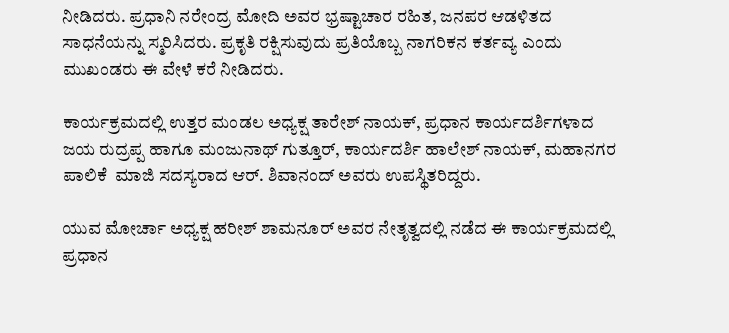ನೀಡಿದರು. ಪ್ರಧಾನಿ ನರೇಂದ್ರ ಮೋದಿ ಅವರ ಭ್ರಷ್ಟಾಚಾರ ರಹಿತ, ಜನಪರ ಆಡಳಿತದ ಸಾಧನೆಯನ್ನು ಸ್ಮರಿಸಿದರು. ಪ್ರಕೃತಿ ರಕ್ಷಿಸುವುದು ಪ್ರತಿಯೊಬ್ಬ ನಾಗರಿಕನ ಕರ್ತವ್ಯ ಎಂದು ಮುಖಂಡರು ಈ ವೇಳೆ ಕರೆ ನೀಡಿದರು.

ಕಾರ್ಯಕ್ರಮದಲ್ಲಿ ಉತ್ತರ ಮಂಡಲ ಅಧ್ಯಕ್ಷ ತಾರೇಶ್ ನಾಯಕ್, ಪ್ರಧಾನ ಕಾರ್ಯದರ್ಶಿಗಳಾದ ಜಯ ರುದ್ರಪ್ಪ ಹಾಗೂ ಮಂಜುನಾಥ್ ಗುತ್ತೂರ್, ಕಾರ್ಯದರ್ಶಿ ಹಾಲೇಶ್ ನಾಯಕ್, ಮಹಾನಗರ ಪಾಲಿಕೆ  ಮಾಜಿ ಸದಸ್ಯರಾದ ಆರ್. ಶಿವಾನಂದ್ ಅವರು ಉಪಸ್ಥಿತರಿದ್ದರು.

ಯುವ ಮೋರ್ಚಾ ಅಧ್ಯಕ್ಷ ಹರೀಶ್ ಶಾಮನೂರ್ ಅವರ ನೇತೃತ್ವದಲ್ಲಿ ನಡೆದ ಈ ಕಾರ್ಯಕ್ರಮದಲ್ಲಿ ಪ್ರಧಾನ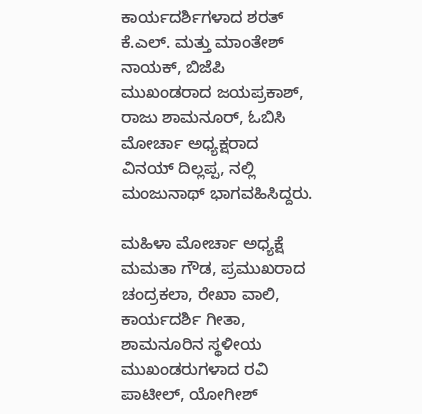ಕಾರ್ಯದರ್ಶಿಗಳಾದ ಶರತ್ ಕೆ.ಎಲ್. ಮತ್ತು ಮಾಂತೇಶ್ ನಾಯಕ್, ಬಿಜೆಪಿ ಮುಖಂಡರಾದ ಜಯಪ್ರಕಾಶ್, ರಾಜು ಶಾಮನೂರ್, ಓಬಿಸಿ ಮೋರ್ಚಾ ಅಧ್ಯಕ್ಷರಾದ ವಿನಯ್ ದಿಲ್ಲಪ್ಪ, ನಲ್ಲಿ ಮಂಜುನಾಥ್ ಭಾಗವಹಿಸಿದ್ದರು.

ಮಹಿಳಾ ಮೋರ್ಚಾ ಅಧ್ಯಕ್ಷೆ ಮಮತಾ ಗೌಡ, ಪ್ರಮುಖರಾದ ಚಂದ್ರಕಲಾ, ರೇಖಾ ವಾಲಿ, ಕಾರ್ಯದರ್ಶಿ ಗೀತಾ, ಶಾಮನೂರಿನ ಸ್ಥಳೀಯ ಮುಖಂಡರುಗಳಾದ ರವಿ ಪಾಟೀಲ್, ಯೋಗೀಶ್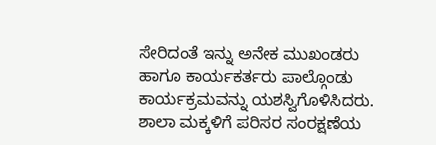ಸೇರಿದಂತೆ ಇನ್ನು ಅನೇಕ ಮುಖಂಡರು ಹಾಗೂ ಕಾರ್ಯಕರ್ತರು ಪಾಲ್ಗೊಂಡು ಕಾರ್ಯಕ್ರಮವನ್ನು ಯಶಸ್ವಿಗೊಳಿಸಿದರು. ಶಾಲಾ ಮಕ್ಕಳಿಗೆ ಪರಿಸರ ಸಂರಕ್ಷಣೆಯ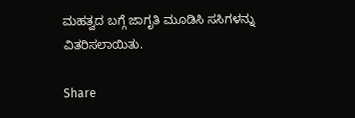ಮಹತ್ವದ ಬಗ್ಗೆ ಜಾಗೃತಿ ಮೂಡಿಸಿ ಸಸಿಗಳನ್ನು ವಿತರಿಸಲಾಯಿತು.

Share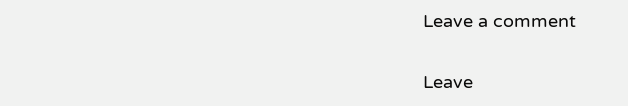Leave a comment

Leave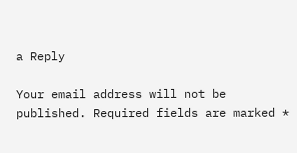a Reply

Your email address will not be published. Required fields are marked *